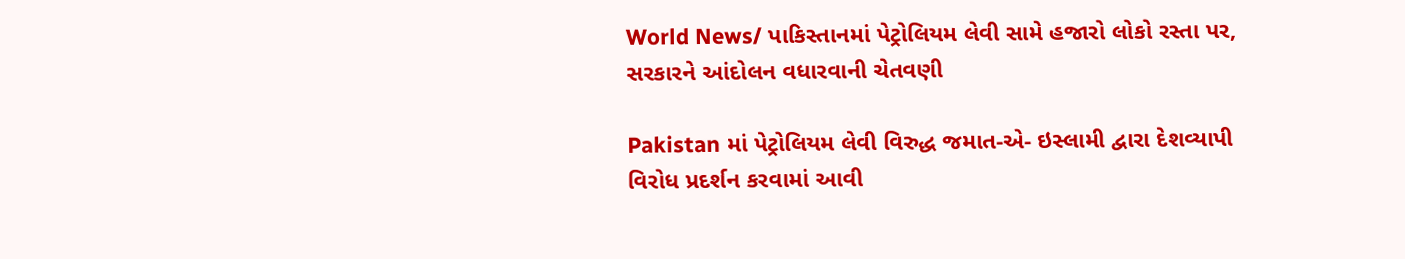World News/ પાકિસ્તાનમાં પેટ્રોલિયમ લેવી સામે હજારો લોકો રસ્તા પર, સરકારને આંદોલન વધારવાની ચેતવણી

Pakistan માં પેટ્રોલિયમ લેવી વિરુદ્ધ જમાત-એ- ઇસ્લામી દ્વારા દેશવ્યાપી વિરોધ પ્રદર્શન કરવામાં આવી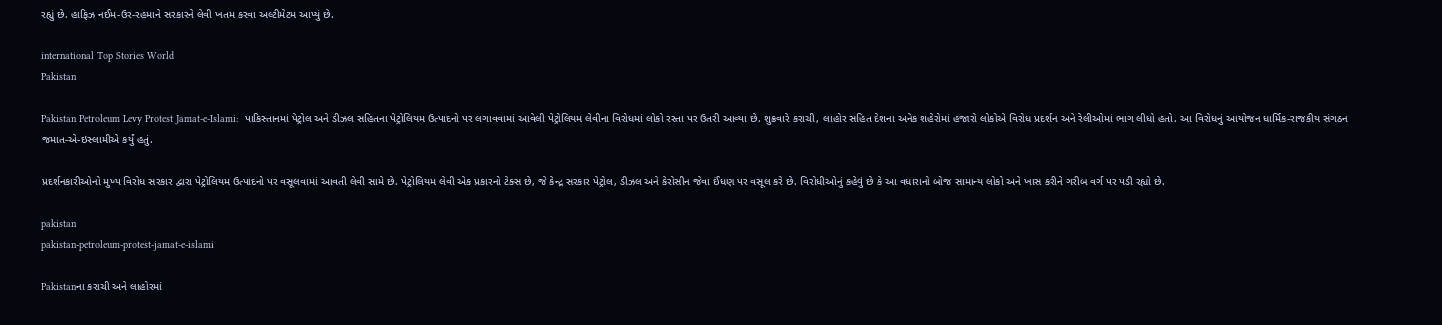રહ્યું છે. હાફિઝ નઈમ-ઉર-રહમાને સરકારને લેવી ખતમ કરવા અલ્ટીમેટમ આપ્યું છે.

international Top Stories World
Pakistan

Pakistan Petroleum Levy Protest Jamat-e-Islami:  પાકિસ્તાનમાં પેટ્રોલ અને ડીઝલ સહિતના પેટ્રોલિયમ ઉત્પાદનો પર લગાવવામાં આવેલી પેટ્રોલિયમ લેવીના વિરોધમાં લોકો રસ્તા પર ઉતરી આવ્યા છે. શુક્રવારે કરાચી, લાહોર સહિત દેશના અનેક શહેરોમાં હજારો લોકોએ વિરોધ પ્રદર્શન અને રેલીઓમાં ભાગ લીધો હતો. આ વિરોધનું આયોજન ધાર્મિક-રાજકીય સંગઠન જમાત-એ-ઇસ્લામીએ કર્યું હતું.

પ્રદર્શનકારીઓનો મુખ્ય વિરોધ સરકાર દ્વારા પેટ્રોલિયમ ઉત્પાદનો પર વસૂલવામાં આવતી લેવી સામે છે. પેટ્રોલિયમ લેવી એક પ્રકારનો ટેક્સ છે, જે કેન્દ્ર સરકાર પેટ્રોલ, ડીઝલ અને કેરોસીન જેવા ઈંધણ પર વસૂલ કરે છે. વિરોધીઓનું કહેવું છે કે આ વધારાનો બોજ સામાન્ય લોકો અને ખાસ કરીને ગરીબ વર્ગ પર પડી રહ્યો છે.

pakistan
pakistan-petroleum-protest-jamat-e-islami

Pakistanના કરાચી અને લાહોરમાં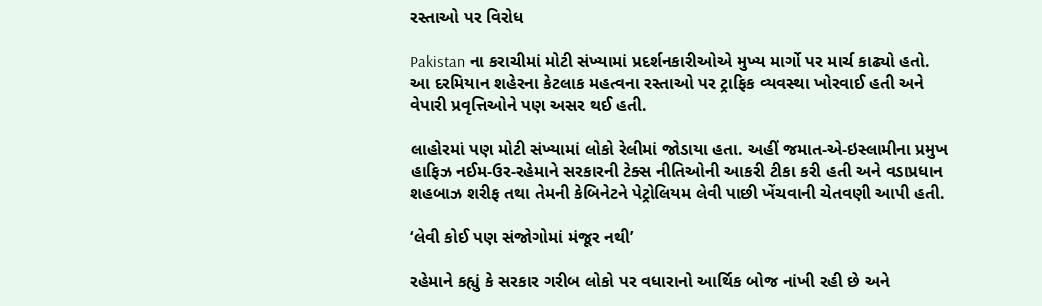રસ્તાઓ પર વિરોધ

Pakistan ના કરાચીમાં મોટી સંખ્યામાં પ્રદર્શનકારીઓએ મુખ્ય માર્ગો પર માર્ચ કાઢ્યો હતો. આ દરમિયાન શહેરના કેટલાક મહત્વના રસ્તાઓ પર ટ્રાફિક વ્યવસ્થા ખોરવાઈ હતી અને વેપારી પ્રવૃત્તિઓને પણ અસર થઈ હતી.

લાહોરમાં પણ મોટી સંખ્યામાં લોકો રેલીમાં જોડાયા હતા. અહીં જમાત-એ-ઇસ્લામીના પ્રમુખ હાફિઝ નઈમ-ઉર-રહેમાને સરકારની ટેક્સ નીતિઓની આકરી ટીકા કરી હતી અને વડાપ્રધાન શહબાઝ શરીફ તથા તેમની કેબિનેટને પેટ્રોલિયમ લેવી પાછી ખેંચવાની ચેતવણી આપી હતી.

‘લેવી કોઈ પણ સંજોગોમાં મંજૂર નથી’

રહેમાને કહ્યું કે સરકાર ગરીબ લોકો પર વધારાનો આર્થિક બોજ નાંખી રહી છે અને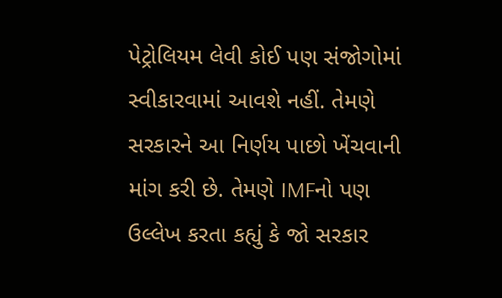પેટ્રોલિયમ લેવી કોઈ પણ સંજોગોમાં સ્વીકારવામાં આવશે નહીં. તેમણે સરકારને આ નિર્ણય પાછો ખેંચવાની માંગ કરી છે. તેમણે IMFનો પણ ઉલ્લેખ કરતા કહ્યું કે જો સરકાર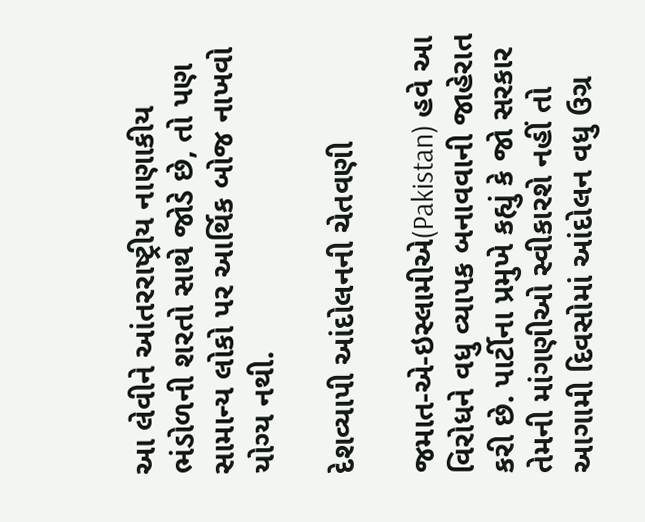આ લેવીને આંતરરાષ્ટ્રીય નાણાકીય ભંડોળની શરતો સાથે જોડે છે, તો પણ સામાન્ય લોકો પર આર્થિક બોજ નાખવો યોગ્ય નથી.

દેશવ્યાપી આંદોલનની ચેતવણી

જમાત-એ-ઇસ્લામીએ(Pakistan) હવે આ વિરોધને વધુ વ્યાપક બનાવવાની જાહેરાત કરી છે. પાર્ટીના પ્રમુખે કહ્યું કે જો સરકાર તેમની માંગણીઓ સ્વીકારશે નહીં તો આગામી દિવસોમાં આંદોલન વધુ ઉગ્ર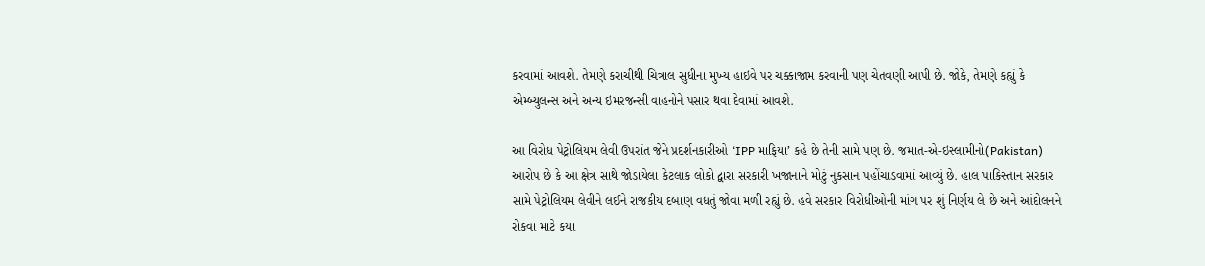કરવામાં આવશે. તેમણે કરાચીથી ચિત્રાલ સુધીના મુખ્ય હાઇવે પર ચક્કાજામ કરવાની પણ ચેતવણી આપી છે. જોકે, તેમણે કહ્યું કે એમ્બ્યુલન્સ અને અન્ય ઇમરજન્સી વાહનોને પસાર થવા દેવામાં આવશે.

આ વિરોધ પેટ્રોલિયમ લેવી ઉપરાંત જેને પ્રદર્શનકારીઓ ‘IPP માફિયા’ કહે છે તેની સામે પણ છે. જમાત-એ-ઇસ્લામીનો(Pakistan) આરોપ છે કે આ ક્ષેત્ર સાથે જોડાયેલા કેટલાક લોકો દ્વારા સરકારી ખજાનાને મોટું નુકસાન પહોંચાડવામાં આવ્યું છે. હાલ પાકિસ્તાન સરકાર સામે પેટ્રોલિયમ લેવીને લઈને રાજકીય દબાણ વધતું જોવા મળી રહ્યું છે. હવે સરકાર વિરોધીઓની માંગ પર શું નિર્ણય લે છે અને આંદોલનને રોકવા માટે કયા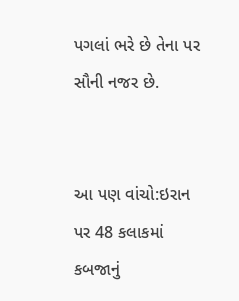પગલાં ભરે છે તેના પર સૌની નજર છે.


આ પણ વાંચો:ઇરાન પર 48 કલાકમાં કબજાનું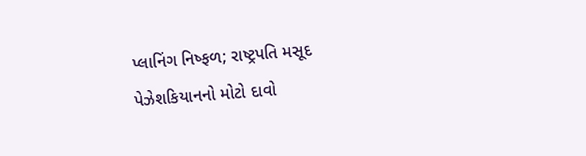પ્લાનિંગ નિષ્ફળ; રાષ્ટ્રપતિ મસૂદ પેઝેશકિયાનનો મોટો દાવો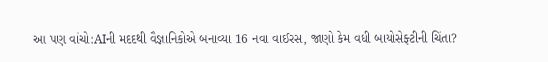આ પણ વાંચો:AIની મદદથી વૈજ્ઞાનિકોએ બનાવ્યા 16 નવા વાઈરસ, જાણો કેમ વધી બાયોસેફ્ટીની ચિંતા?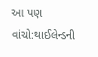આ પણ વાંચો:થાઈલેન્ડની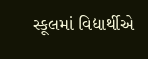સ્કૂલમાં વિદ્યાર્થીએ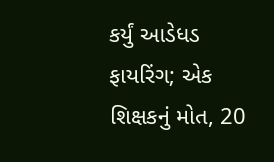કર્યું આડેધડ ફાયરિંગ; એક શિક્ષકનું મોત, 20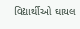વિદ્યાર્થીઓ ઘાયલ